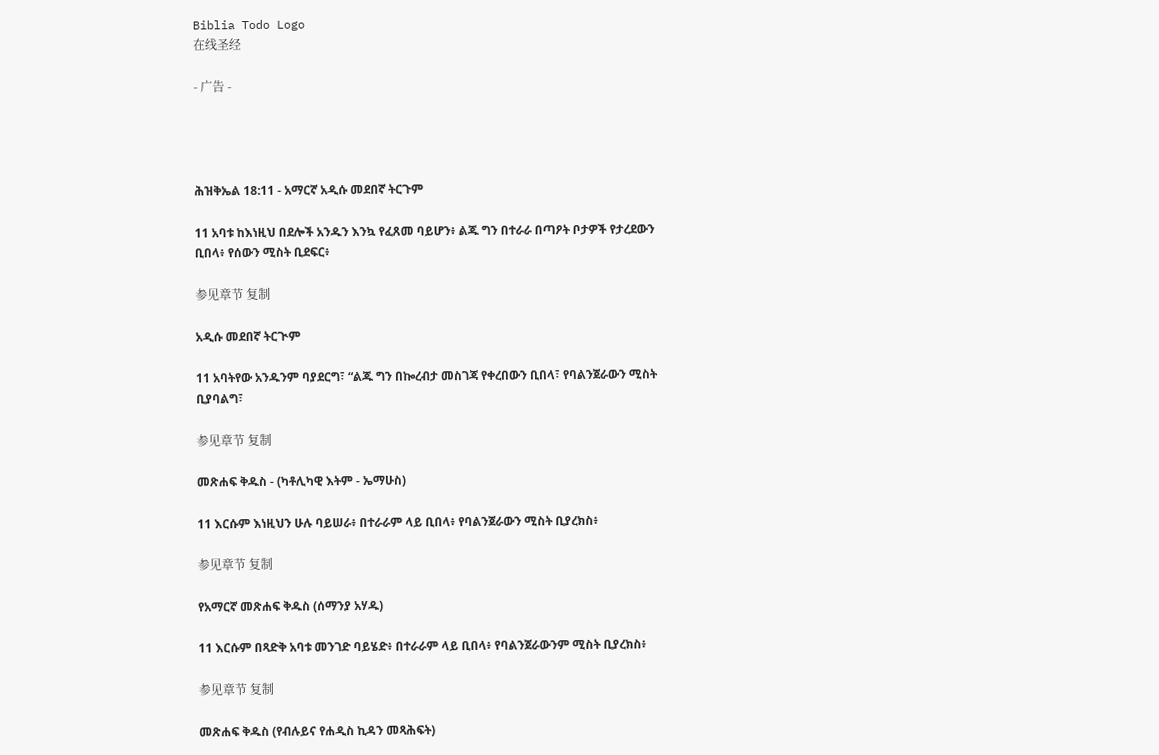Biblia Todo Logo
在线圣经

- 广告 -




ሕዝቅኤል 18:11 - አማርኛ አዲሱ መደበኛ ትርጉም

11 አባቱ ከእነዚህ በደሎች አንዱን እንኳ የፈጸመ ባይሆን፥ ልጁ ግን በተራራ በጣዖት ቦታዎች የታረደውን ቢበላ፥ የሰውን ሚስት ቢደፍር፥

参见章节 复制

አዲሱ መደበኛ ትርጒም

11 አባትየው አንዱንም ባያደርግ፣ “ልጁ ግን በኰረብታ መስገጃ የቀረበውን ቢበላ፣ የባልንጀራውን ሚስት ቢያባልግ፣

参见章节 复制

መጽሐፍ ቅዱስ - (ካቶሊካዊ እትም - ኤማሁስ)

11 እርሱም እነዚህን ሁሉ ባይሠራ፥ በተራራም ላይ ቢበላ፥ የባልንጀራውን ሚስት ቢያረክስ፥

参见章节 复制

የአማርኛ መጽሐፍ ቅዱስ (ሰማንያ አሃዱ)

11 እርሱም በጻድቅ አባቱ መንገድ ባይሄድ፥ በተራራም ላይ ቢበላ፥ የባልንጀራውንም ሚስት ቢያረክስ፥

参见章节 复制

መጽሐፍ ቅዱስ (የብሉይና የሐዲስ ኪዳን መጻሕፍት)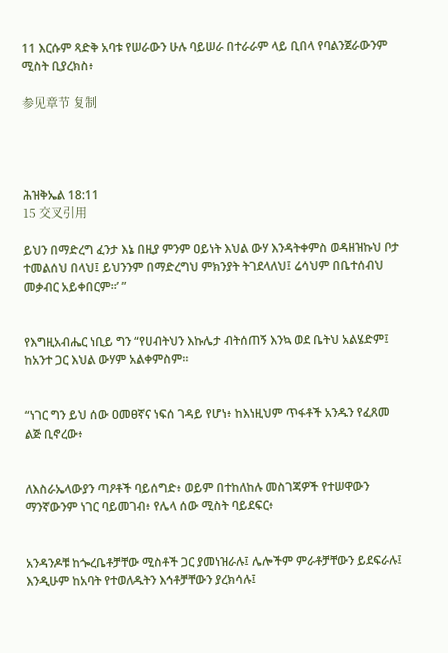11 እርሱም ጻድቅ አባቱ የሠራውን ሁሉ ባይሠራ በተራራም ላይ ቢበላ የባልንጀራውንም ሚስት ቢያረክስ፥

参见章节 复制




ሕዝቅኤል 18:11
15 交叉引用

ይህን በማድረግ ፈንታ እኔ በዚያ ምንም ዐይነት እህል ውሃ እንዳትቀምስ ወዳዘዝኩህ ቦታ ተመልሰህ በላህ፤ ይህንንም በማድረግህ ምክንያት ትገደላለህ፤ ሬሳህም በቤተሰብህ መቃብር አይቀበርም።’ ”


የእግዚአብሔር ነቢይ ግን “የሀብትህን እኩሌታ ብትሰጠኝ እንኳ ወደ ቤትህ አልሄድም፤ ከአንተ ጋር እህል ውሃም አልቀምስም።


“ነገር ግን ይህ ሰው ዐመፀኛና ነፍሰ ገዳይ የሆነ፥ ከእነዚህም ጥፋቶች አንዱን የፈጸመ ልጅ ቢኖረው፥


ለእስራኤላውያን ጣዖቶች ባይሰግድ፥ ወይም በተከለከሉ መስገጃዎች የተሠዋውን ማንኛውንም ነገር ባይመገብ፥ የሌላ ሰው ሚስት ባይደፍር፥


አንዳንዶቹ ከጐረቤቶቻቸው ሚስቶች ጋር ያመነዝራሉ፤ ሌሎችም ምራቶቻቸውን ይደፍራሉ፤ እንዲሁም ከአባት የተወለዱትን እኅቶቻቸውን ያረክሳሉ፤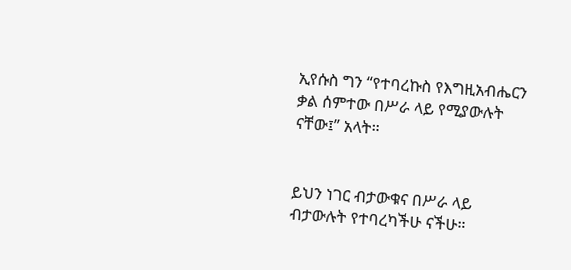ኢየሱስ ግን “የተባረኩስ የእግዚአብሔርን ቃል ሰምተው በሥራ ላይ የሚያውሉት ናቸው፤” አላት።


ይህን ነገር ብታውቁና በሥራ ላይ ብታውሉት የተባረካችሁ ናችሁ።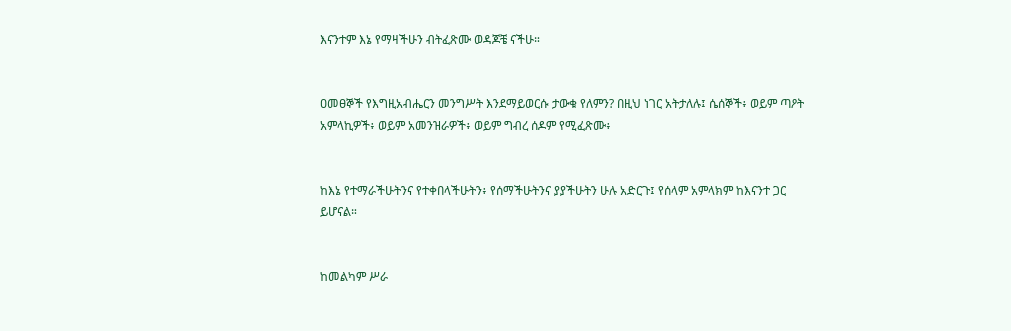እናንተም እኔ የማዛችሁን ብትፈጽሙ ወዳጆቼ ናችሁ።


ዐመፀኞች የእግዚአብሔርን መንግሥት እንደማይወርሱ ታውቁ የለምን? በዚህ ነገር አትታለሉ፤ ሴሰኞች፥ ወይም ጣዖት አምላኪዎች፥ ወይም አመንዝራዎች፥ ወይም ግብረ ሰዶም የሚፈጽሙ፥


ከእኔ የተማራችሁትንና የተቀበላችሁትን፥ የሰማችሁትንና ያያችሁትን ሁሉ አድርጉ፤ የሰላም አምላክም ከእናንተ ጋር ይሆናል።


ከመልካም ሥራ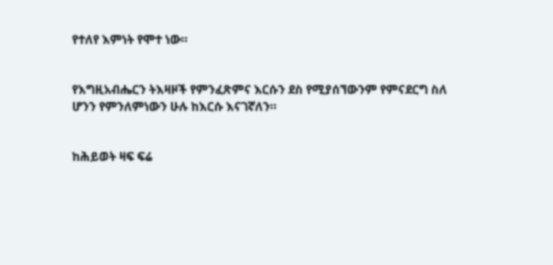የተለየ እምነት የሞተ ነው።


የእግዚአብሔርን ትእዛዞች የምንፈጽምና እርሱን ደስ የሚያሰኘውንም የምናደርግ ስለ ሆንን የምንለምነውን ሁሉ ከእርሱ እናገኛለን።


ከሕይወት ዛፍ ፍሬ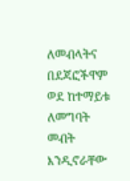ለመብላትና በደጃፎችዋም ወደ ከተማይቱ ለመግባት መብት እንዲኖራቸው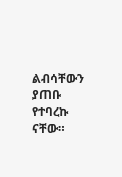ልብሳቸውን ያጠቡ የተባረኩ ናቸው።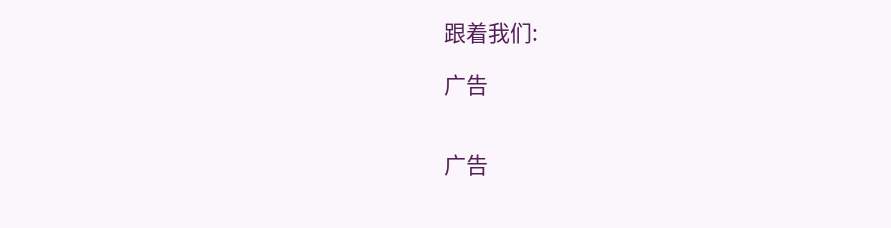跟着我们:

广告


广告